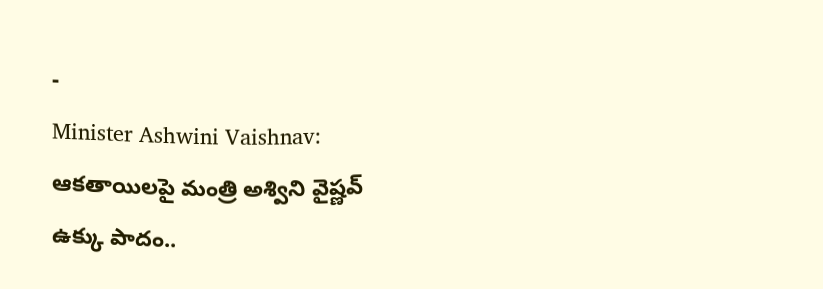-
Minister Ashwini Vaishnav: ఆకతాయిలపై మంత్రి అశ్విని వైష్ణవ్ ఉక్కు పాదం..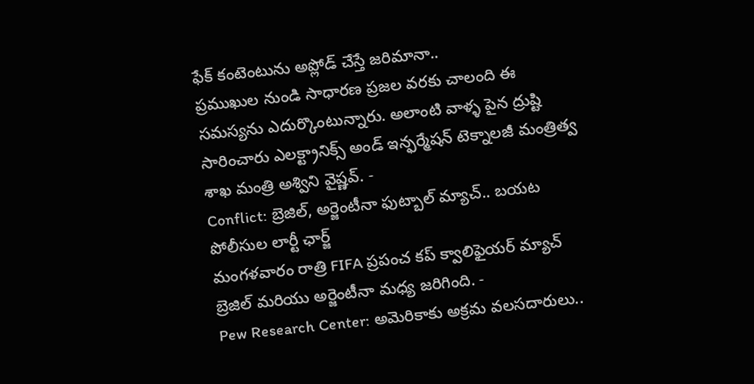ఫేక్ కంటెంటును అప్లోడ్ చేస్తే జరిమానా..
ప్రముఖుల నుండి సాధారణ ప్రజల వరకు చాలంది ఈ సమస్యను ఎదుర్కొంటున్నారు. అలాంటి వాళ్ళ పైన ద్రుష్టి సారించారు ఎలక్ట్రానిక్స్ అండ్ ఇన్ఫర్మేషన్ టెక్నాలజీ మంత్రిత్వ శాఖ మంత్రి అశ్విని వైష్ణవ్. -
Conflict: బ్రెజిల్, అర్జెంటీనా ఫుట్బాల్ మ్యాచ్.. బయట పోలీసుల లార్టీ ఛార్జ్
మంగళవారం రాత్రి FIFA ప్రపంచ కప్ క్వాలిఫైయర్ మ్యాచ్ బ్రెజిల్ మరియు అర్జెంటీనా మధ్య జరిగింది. -
Pew Research Center: అమెరికాకు అక్రమ వలసదారులు..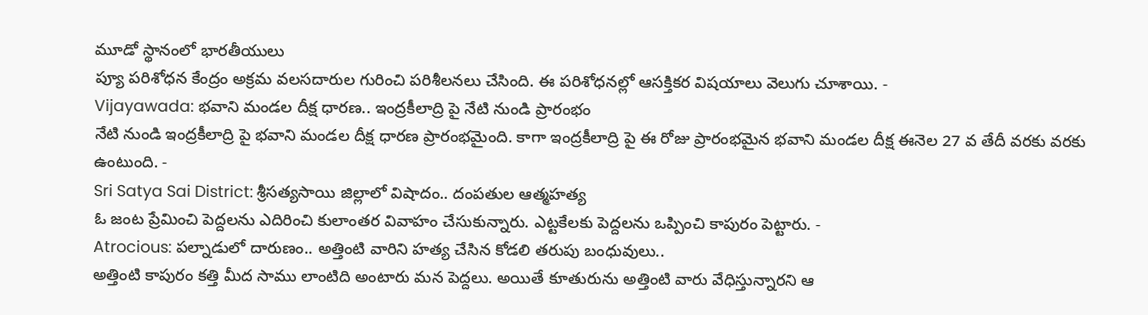మూడో స్థానంలో భారతీయులు
ప్యూ పరిశోధన కేంద్రం అక్రమ వలసదారుల గురించి పరిశీలనలు చేసింది. ఈ పరిశోధనల్లో ఆసక్తికర విషయాలు వెలుగు చూశాయి. -
Vijayawada: భవాని మండల దీక్ష ధారణ.. ఇంద్రకీలాద్రి పై నేటి నుండి ప్రారంభం
నేటి నుండి ఇంద్రకీలాద్రి పై భవాని మండల దీక్ష ధారణ ప్రారంభమైంది. కాగా ఇంద్రకీలాద్రి పై ఈ రోజు ప్రారంభమైన భవాని మండల దీక్ష ఈనెల 27 వ తేదీ వరకు వరకు ఉంటుంది. -
Sri Satya Sai District: శ్రీసత్యసాయి జిల్లాలో విషాదం.. దంపతుల ఆత్మహత్య
ఓ జంట ప్రేమించి పెద్దలను ఎదిరించి కులాంతర వివాహం చేసుకున్నారు. ఎట్టకేలకు పెద్దలను ఒప్పించి కాపురం పెట్టారు. -
Atrocious: పల్నాడులో దారుణం.. అత్తింటి వారిని హత్య చేసిన కోడలి తరుపు బంధువులు..
అత్తింటి కాపురం కత్తి మీద సాము లాంటిది అంటారు మన పెద్దలు. అయితే కూతురును అత్తింటి వారు వేధిస్తున్నారని ఆ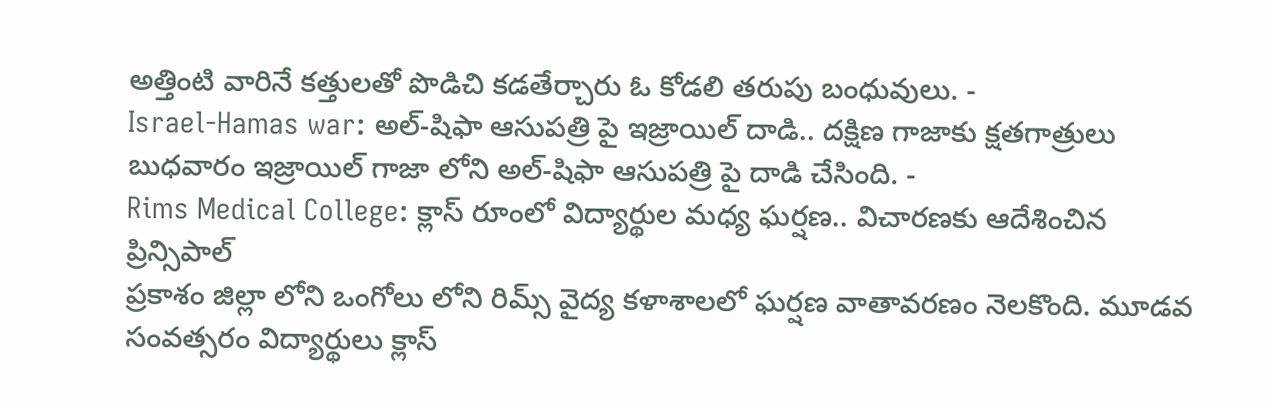అత్తింటి వారినే కత్తులతో పొడిచి కడతేర్చారు ఓ కోడలి తరుపు బంధువులు. -
Israel-Hamas war: అల్-షిఫా ఆసుపత్రి పై ఇజ్రాయిల్ దాడి.. దక్షిణ గాజాకు క్షతగాత్రులు
బుధవారం ఇజ్రాయిల్ గాజా లోని అల్-షిఫా ఆసుపత్రి పై దాడి చేసింది. -
Rims Medical College: క్లాస్ రూంలో విద్యార్థుల మధ్య ఘర్షణ.. విచారణకు ఆదేశించిన ప్రిన్సిపాల్
ప్రకాశం జిల్లా లోని ఒంగోలు లోని రిమ్స్ వైద్య కళాశాలలో ఘర్షణ వాతావరణం నెలకొంది. మూడవ సంవత్సరం విద్యార్థులు క్లాస్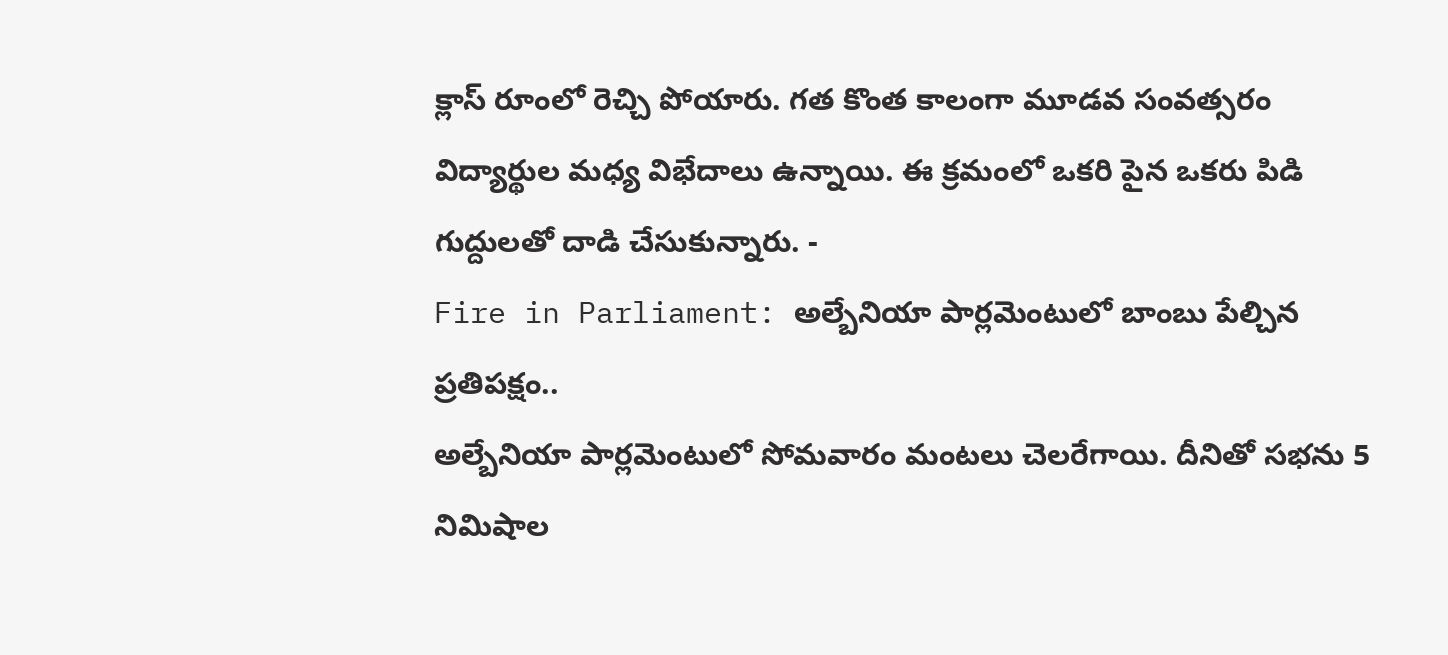క్లాస్ రూంలో రెచ్చి పోయారు. గత కొంత కాలంగా మూడవ సంవత్సరం విద్యార్థుల మధ్య విభేదాలు ఉన్నాయి. ఈ క్రమంలో ఒకరి పైన ఒకరు పిడి గుద్దులతో దాడి చేసుకున్నారు. -
Fire in Parliament: అల్బేనియా పార్లమెంటులో బాంబు పేల్చిన ప్రతిపక్షం..
అల్బేనియా పార్లమెంటులో సోమవారం మంటలు చెలరేగాయి. దీనితో సభను 5 నిమిషాల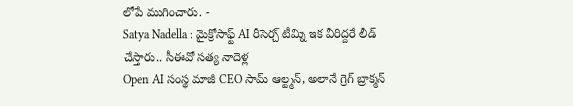లోపే ముగించారు. -
Satya Nadella : మైక్రోసాఫ్ట్ AI రీసెర్చ్ టీమ్ని ఇక వీరిద్దరే లీడ్ చేస్తారు.. సీఈవో సత్య నాదెళ్ల
Open AI సంస్థ మాజీ CEO సామ్ ఆల్ట్మన్, అలానే గ్రెగ్ బ్రాక్మన్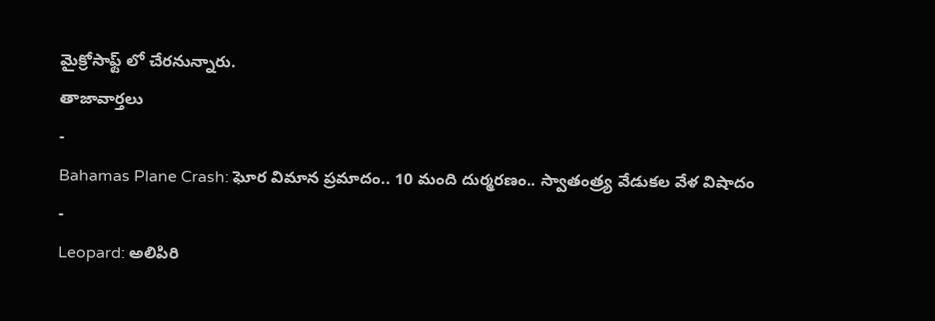మైక్రోసాఫ్ట్ లో చేరనున్నారు.
తాజావార్తలు
-
Bahamas Plane Crash: ఘోర విమాన ప్రమాదం.. 10 మంది దుర్మరణం.. స్వాతంత్ర్య వేడుకల వేళ విషాదం
-
Leopard: అలిపిరి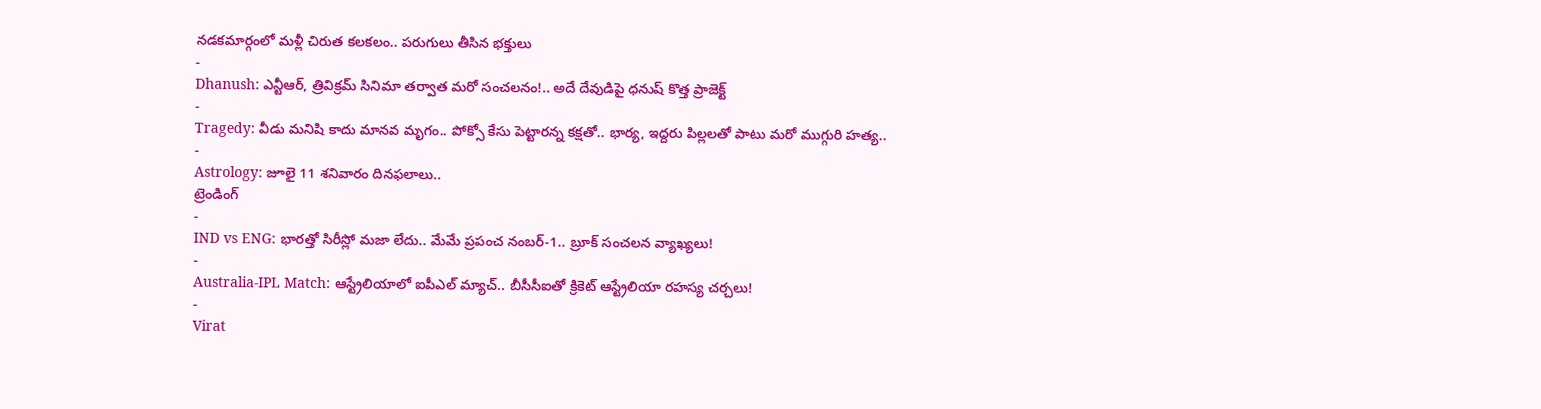నడకమార్గంలో మళ్లీ చిరుత కలకలం.. పరుగులు తీసిన భక్తులు
-
Dhanush: ఎన్టీఆర్, త్రివిక్రమ్ సినిమా తర్వాత మరో సంచలనం!.. అదే దేవుడిపై ధనుష్ కొత్త ప్రాజెక్ట్
-
Tragedy: వీడు మనిషి కాదు మానవ మృగం.. పోక్సో కేసు పెట్టారన్న కక్షతో.. భార్య, ఇద్దరు పిల్లలతో పాటు మరో ముగ్గురి హత్య..
-
Astrology: జూలై 11 శనివారం దినఫలాలు..
ట్రెండింగ్
-
IND vs ENG: భారత్తో సిరీస్లో మజా లేదు.. మేమే ప్రపంచ నంబర్-1.. బ్రూక్ సంచలన వ్యాఖ్యలు!
-
Australia-IPL Match: ఆస్ట్రేలియాలో ఐపీఎల్ మ్యాచ్.. బీసీసీఐతో క్రికెట్ ఆస్ట్రేలియా రహస్య చర్చలు!
-
Virat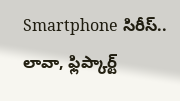Smartphone సిరీస్.. లావా, ఫ్లిప్కార్ట్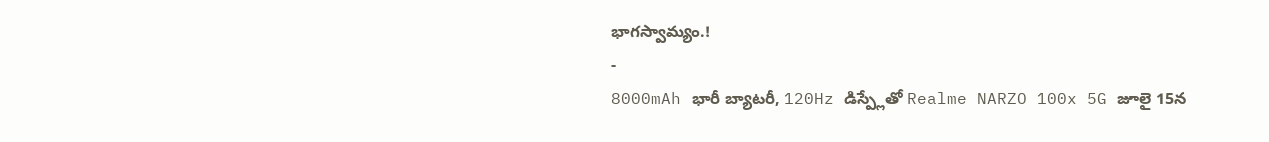భాగస్వామ్యం.!
-
8000mAh భారీ బ్యాటరీ, 120Hz డిస్ప్లేతో Realme NARZO 100x 5G జూలై 15న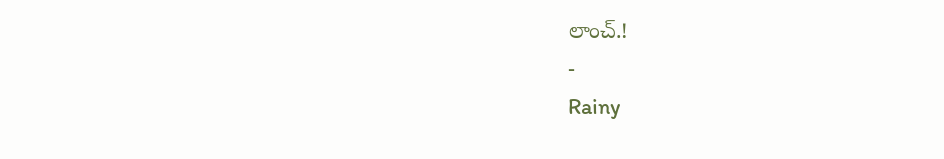లాంచ్.!
-
Rainy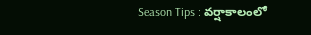Season Tips : వర్షాకాలంలో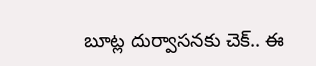బూట్ల దుర్వాసనకు చెక్.. ఈ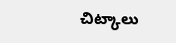చిట్కాలు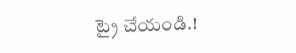ట్రై చేయండి.!